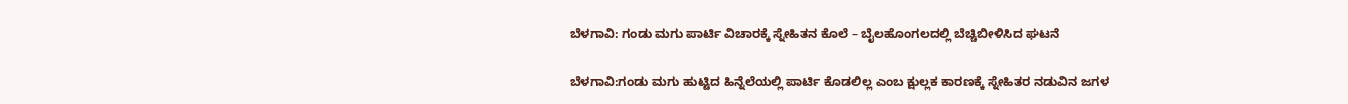ಬೆಳಗಾವಿ: ಗಂಡು ಮಗು ಪಾರ್ಟಿ ವಿಚಾರಕ್ಕೆ ಸ್ನೇಹಿತನ ಕೊಲೆ – ಬೈಲಹೊಂಗಲದಲ್ಲಿ ಬೆಚ್ಚಿಬೀಳಿಸಿದ ಘಟನೆ

ಬೆಳಗಾವಿ:ಗಂಡು ಮಗು ಹುಟ್ಟಿದ ಹಿನ್ನೆಲೆಯಲ್ಲಿ ಪಾರ್ಟಿ ಕೊಡಲಿಲ್ಲ ಎಂಬ ಕ್ಷುಲ್ಲಕ ಕಾರಣಕ್ಕೆ ಸ್ನೇಹಿತರ ನಡುವಿನ ಜಗಳ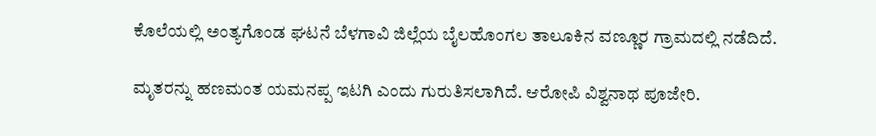ಕೊಲೆಯಲ್ಲಿ ಅಂತ್ಯಗೊಂಡ ಘಟನೆ ಬೆಳಗಾವಿ ಜಿಲ್ಲೆಯ ಬೈಲಹೊಂಗಲ ತಾಲೂಕಿನ ವಣ್ಣೂರ ಗ್ರಾಮದಲ್ಲಿ ನಡೆದಿದೆ.

ಮೃತರನ್ನು ಹಣಮಂತ ಯಮನಪ್ಪ ಇಟಗಿ ಎಂದು ಗುರುತಿಸಲಾಗಿದೆ. ಆರೋಪಿ ವಿಶ್ವನಾಥ ಪೂಜೇರಿ.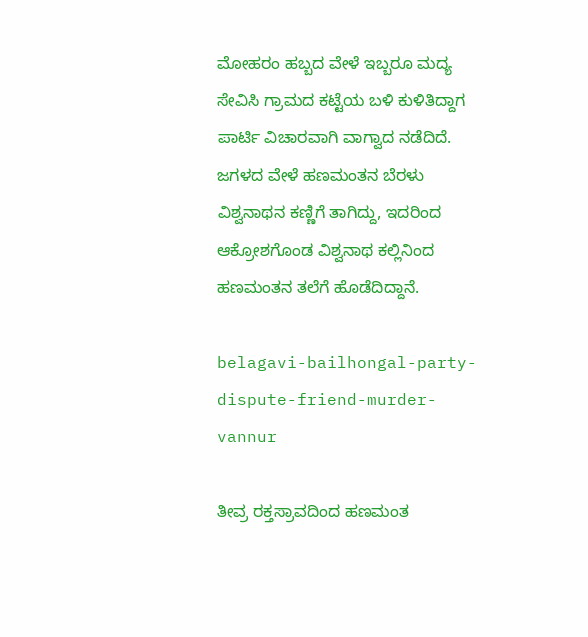ಮೋಹರಂ ಹಬ್ಬದ ವೇಳೆ ಇಬ್ಬರೂ ಮದ್ಯ ಸೇವಿಸಿ ಗ್ರಾಮದ ಕಟ್ಟೆಯ ಬಳಿ ಕುಳಿತಿದ್ದಾಗ ಪಾರ್ಟಿ ವಿಚಾರವಾಗಿ ವಾಗ್ವಾದ ನಡೆದಿದೆ. ಜಗಳದ ವೇಳೆ ಹಣಮಂತನ ಬೆರಳು ವಿಶ್ವನಾಥನ ಕಣ್ಣಿಗೆ ತಾಗಿದ್ದು, ಇದರಿಂದ ಆಕ್ರೋಶಗೊಂಡ ವಿಶ್ವನಾಥ ಕಲ್ಲಿನಿಂದ ಹಣಮಂತನ ತಲೆಗೆ ಹೊಡೆದಿದ್ದಾನೆ.

belagavi-bailhongal-party-dispute-friend-murder-vannur

ತೀವ್ರ ರಕ್ತಸ್ರಾವದಿಂದ ಹಣಮಂತ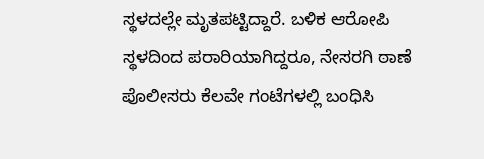ಸ್ಥಳದಲ್ಲೇ ಮೃತಪಟ್ಟಿದ್ದಾರೆ. ಬಳಿಕ ಆರೋಪಿ ಸ್ಥಳದಿಂದ ಪರಾರಿಯಾಗಿದ್ದರೂ, ನೇಸರಗಿ ಠಾಣೆ ಪೊಲೀಸರು ಕೆಲವೇ ಗಂಟೆಗಳಲ್ಲಿ ಬಂಧಿಸಿ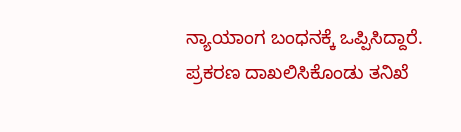ನ್ಯಾಯಾಂಗ ಬಂಧನಕ್ಕೆ ಒಪ್ಪಿಸಿದ್ದಾರೆ. ಪ್ರಕರಣ ದಾಖಲಿಸಿಕೊಂಡು ತನಿಖೆ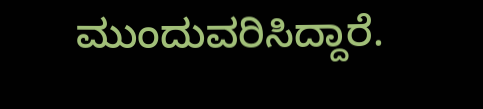ಮುಂದುವರಿಸಿದ್ದಾರೆ.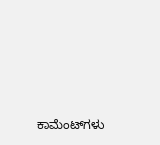ಕಾಮೆಂಟ್‌ಗಳು